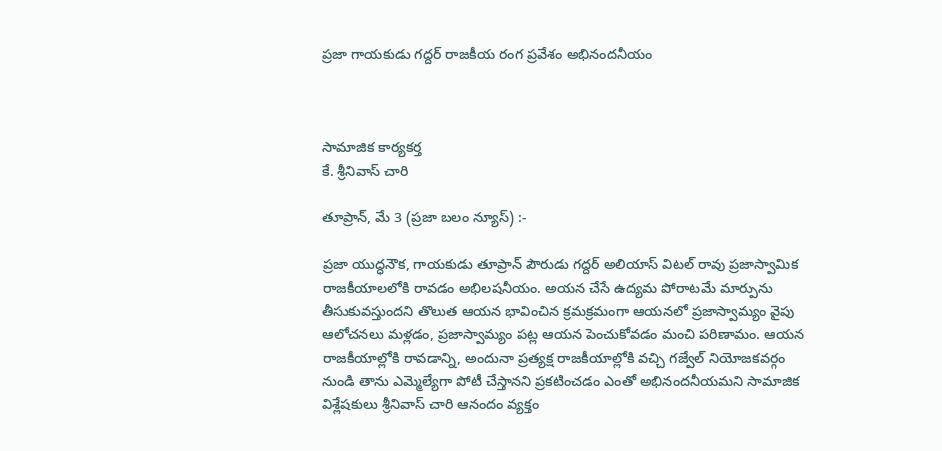ప్రజా గాయకుడు గద్దర్ రాజకీయ రంగ ప్రవేశం అభినందనీయం



సామాజిక కార్యకర్త
కే. శ్రీనివాస్ చారి

తూప్రాన్, మే 3 (ప్రజా బలం న్యూస్) :-

ప్రజా యుద్ధనౌక, గాయకుడు తూప్రాన్ పౌరుడు గద్దర్ అలియాస్ విటల్ రావు ప్రజాస్వామిక రాజకీయాలలోకి రావడం అభిలషనీయం. అయన చేసే ఉద్యమ పోరాటమే మార్పును తీసుకువస్తుందని తొలుత ఆయన భావించిన క్రమక్రమంగా ఆయనలో ప్రజాస్వామ్యం వైపు ఆలోచనలు మళ్లడం, ప్రజాస్వామ్యం పట్ల ఆయన పెంచుకోవడం మంచి పరిణామం. ఆయన రాజకీయాల్లోకి రావడాన్ని, అందునా ప్రత్యక్ష రాజకీయాల్లోకి వచ్చి గజ్వేల్ నియోజకవర్గం నుండి తాను ఎమ్మెల్యేగా పోటీ చేస్తానని ప్రకటించడం ఎంతో అభినందనీయమని సామాజిక విశ్లేషకులు శ్రీనివాస్ చారి ఆనందం వ్యక్తం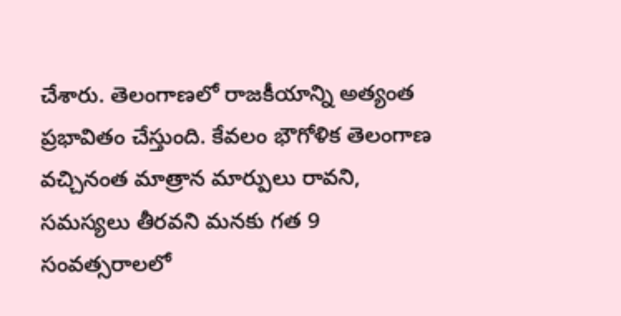చేశారు. తెలంగాణలో రాజకీయాన్ని అత్యంత ప్రభావితం చేస్తుంది. కేవలం భౌగోళిక తెలంగాణ వచ్చినంత మాత్రాన మార్పులు రావని, సమస్యలు తీరవని మనకు గత 9 సంవత్సరాలలో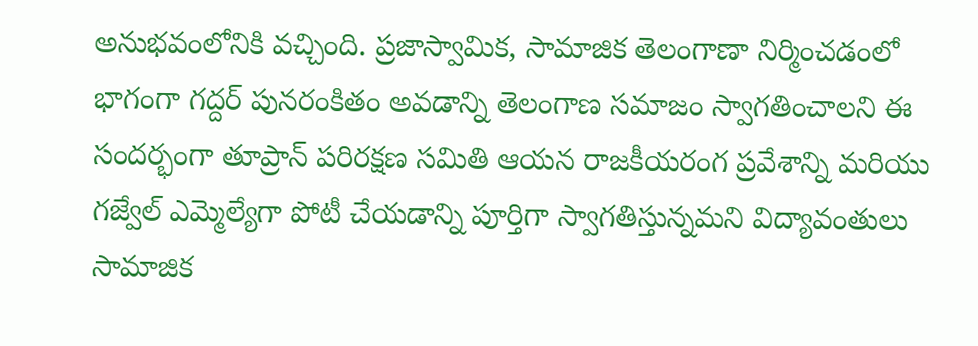అనుభవంలోనికి వచ్చింది. ప్రజాస్వామిక, సామాజిక తెలంగాణా నిర్మించడంలో భాగంగా గద్దర్ పునరంకితం అవడాన్ని తెలంగాణ సమాజం స్వాగతించాలని ఈ సందర్భంగా తూప్రాన్ పరిరక్షణ సమితి ఆయన రాజకీయరంగ ప్రవేశాన్ని మరియు గజ్వేల్ ఎమ్మెల్యేగా పోటీ చేయడాన్ని పూర్తిగా స్వాగతిస్తున్నమని విద్యావంతులు సామాజిక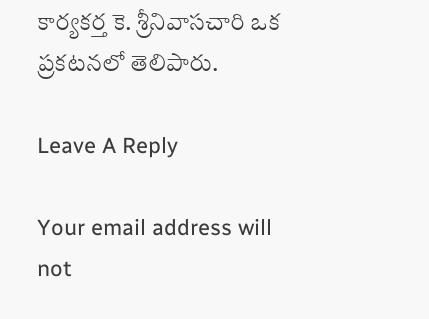కార్యకర్త కె. శ్రీనివాసచారి ఒక ప్రకటనలో తెలిపారు.

Leave A Reply

Your email address will not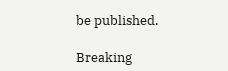be published.

Breaking